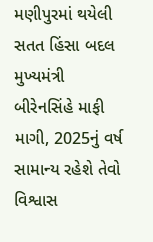મણીપુરમાં થયેલી સતત હિંસા બદલ મુખ્યમંત્રી બીરેનસિંહે માફી માગી, 2025નું વર્ષ સામાન્ય રહેશે તેવો વિશ્વાસ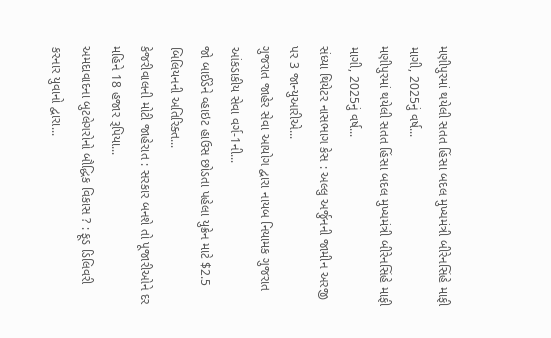મણીપુરમાં થયેલી સતત હિંસા બદલ મુખ્યમંત્રી બીરેનસિંહે માફી માગી, 2025નું વર્ષ...
મણીપુરમાં થયેલી સતત હિંસા બદલ મુખ્યમંત્રી બીરેનસિંહે માફી માગી, 2025નું વર્ષ...
સંધ્યા થિયેટર નાસભાગ કેસ : અલ્લુ અર્જુનની જામીન અરજી પર 3 જાન્યુઆરીએ...
ગુજરાત જાહેર સેવા આયોગ દ્વારા નાયબ નિયામક ગુજરાત આંકડાકીય સેવા વર્ગ-1ની...
જો બાઈડેને વ્હાઇટ હાઉસ છોડતા પહેલા યુક્રેન માટે $2.5 બિલિયનની અતિરિક્ત...
કેજરીવાલની મોટી જાહેરાત : સરકાર બનશે તો પૂજારીઓને દર મહિને 18 હજાર રૂપિયા...
અમદાવાદના બુટલેગરોનો બૌદ્ધિક વિકાસ ? : ફૂડ ડિલિવરી કરનાર યુવાનો દ્વારા...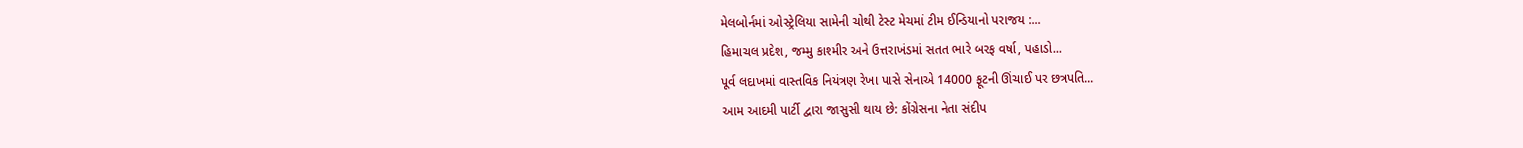મેલબોર્નમાં ઓસ્ટ્રેલિયા સામેની ચોથી ટેસ્ટ મેચમાં ટીમ ઈન્ડિયાનો પરાજય :...
હિમાચલ પ્રદેશ, જમ્મુ કાશ્મીર અને ઉત્તરાખંડમાં સતત ભારે બરફ વર્ષા, પહાડો...
પૂર્વ લદાખમાં વાસ્તવિક નિયંત્રણ રેખા પાસે સેનાએ 14000 ફૂટની ઊંચાઈ પર છત્રપતિ...
આમ આદમી પાર્ટી દ્વારા જાસુસી થાય છે: કોંગ્રેસના નેતા સંદીપ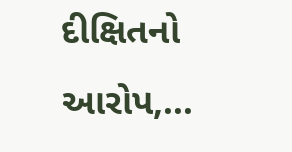દીક્ષિતનો આરોપ,...